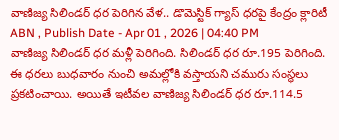వాణిజ్య సిలిండర్ ధర పెరిగిన వేళ.. డొమెస్టిక్ గ్యాస్ ధరపై కేంద్రం క్లారిటీ
ABN , Publish Date - Apr 01 , 2026 | 04:40 PM
వాణిజ్య సిలిండర్ ధర మళ్లీ పెరిగింది. సిలిండర్ ధర రూ.195 పెరిగింది. ఈ ధరలు బుధవారం నుంచి అమల్లోకి వస్తాయని చమురు సంస్థలు ప్రకటించాయి. అయితే ఇటీవల వాణిజ్య సిలిండర్ ధర రూ.114.5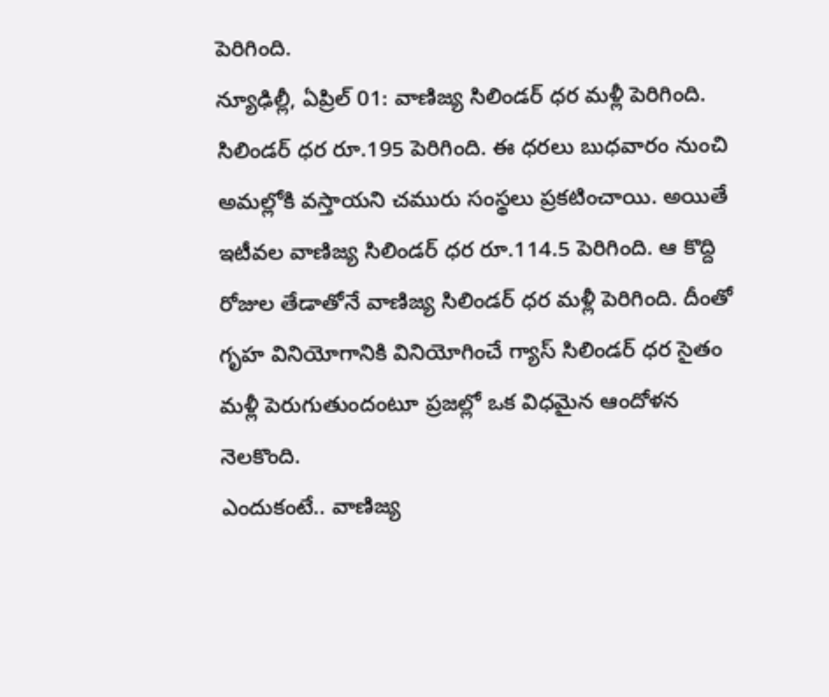పెరిగింది.
న్యూఢిల్లీ, ఏప్రిల్ 01: వాణిజ్య సిలిండర్ ధర మళ్లీ పెరిగింది. సిలిండర్ ధర రూ.195 పెరిగింది. ఈ ధరలు బుధవారం నుంచి అమల్లోకి వస్తాయని చమురు సంస్థలు ప్రకటించాయి. అయితే ఇటీవల వాణిజ్య సిలిండర్ ధర రూ.114.5 పెరిగింది. ఆ కొద్ది రోజుల తేడాతోనే వాణిజ్య సిలిండర్ ధర మళ్లీ పెరిగింది. దీంతో గృహ వినియోగానికి వినియోగించే గ్యాస్ సిలిండర్ ధర సైతం మళ్లీ పెరుగుతుందంటూ ప్రజల్లో ఒక విధమైన ఆందోళన నెలకొంది.
ఎందుకంటే.. వాణిజ్య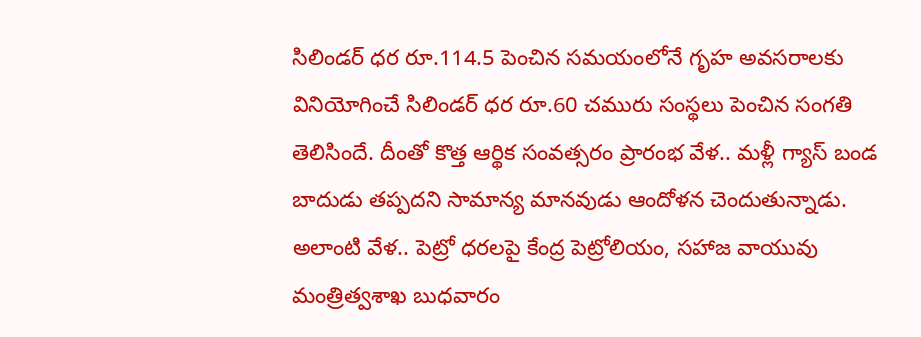సిలిండర్ ధర రూ.114.5 పెంచిన సమయంలోనే గృహ అవసరాలకు వినియోగించే సిలిండర్ ధర రూ.60 చమురు సంస్థలు పెంచిన సంగతి తెలిసిందే. దీంతో కొత్త ఆర్థిక సంవత్సరం ప్రారంభ వేళ.. మళ్లీ గ్యాస్ బండ బాదుడు తప్పదని సామాన్య మానవుడు ఆందోళన చెందుతున్నాడు.
అలాంటి వేళ.. పెట్రో ధరలపై కేంద్ర పెట్రోలియం, సహాజ వాయువు మంత్రిత్వశాఖ బుధవారం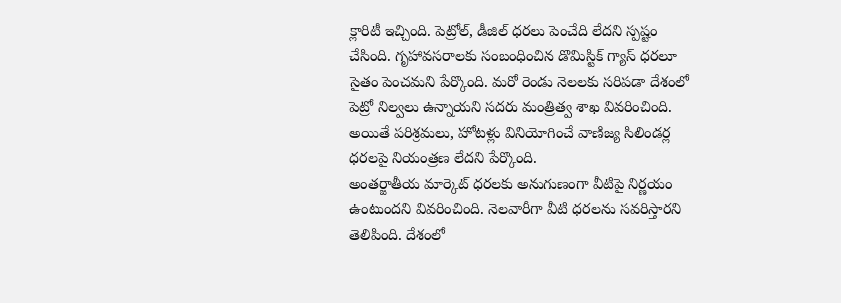క్లారిటీ ఇచ్చింది. పెట్రోల్, డీజిల్ ధరలు పెంచేది లేదని స్పష్టం చేసింది. గృహావసరాలకు సంబంధించిన డొమిస్టిక్ గ్యాస్ ధరలూ సైతం పెంచమని పేర్కొంది. మరో రెండు నెలలకు సరిపడా దేశంలో పెట్రో నిల్వలు ఉన్నాయని సదరు మంత్రిత్వ శాఖ వివరించింది. అయితే పరిశ్రమలు, హోటళ్లు వినియోగించే వాణిజ్య సిలిండర్ల ధరలపై నియంత్రణ లేదని పేర్కొంది.
అంతర్జాతీయ మార్కెట్ ధరలకు అనుగుణంగా వీటిపై నిర్ణయం ఉంటుందని వివరించింది. నెలవారీగా వీటి ధరలను సవరిస్తారని తెలిపింది. దేశంలో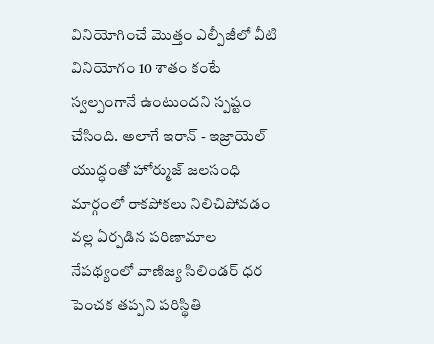వినియోగించే మొత్తం ఎల్పీజీలో వీటి వినియోగం 10 శాతం కంటే స్వల్పంగానే ఉంటుందని స్పష్టం చేసింది. అలాగే ఇరాన్ - ఇజ్రాయెల్ యుద్ధంతో హోర్ముజ్ జలసంధి మార్గంలో రాకపోకలు నిలిచిపోవడం వల్ల ఏర్పడిన పరిణామాల నేపథ్యంలో వాణిజ్య సిలిండర్ ధర పెంచక తప్పని పరిస్థితి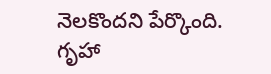నెలకొందని పేర్కొంది.
గృహా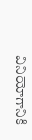వినియోగానికి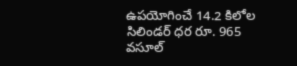ఉపయోగించే 14.2 కిలోల సిలిండర్ ధర రూ. 965 వసూల్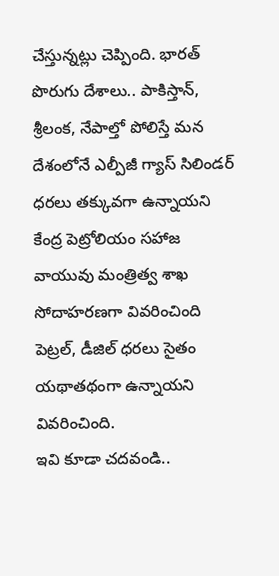చేస్తున్నట్లు చెప్పింది. భారత్ పొరుగు దేశాలు.. పాకిస్తాన్, శ్రీలంక, నేపాల్తో పోలిస్తే మన దేశంలోనే ఎల్పీజీ గ్యాస్ సిలిండర్ ధరలు తక్కువగా ఉన్నాయని కేంద్ర పెట్రోలియం సహాజ వాయువు మంత్రిత్వ శాఖ సోదాహరణగా వివరించింది పెట్రల్, డీజిల్ ధరలు సైతం యథాతథంగా ఉన్నాయని వివరించింది.
ఇవి కూడా చదవండి..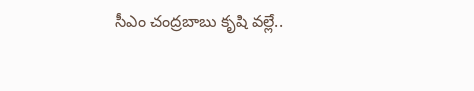సీఎం చంద్రబాబు కృషి వల్లే..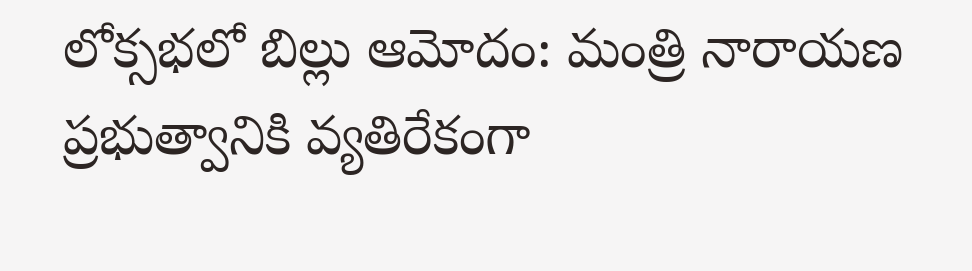లోక్సభలో బిల్లు ఆమోదం: మంత్రి నారాయణ
ప్రభుత్వానికి వ్యతిరేకంగా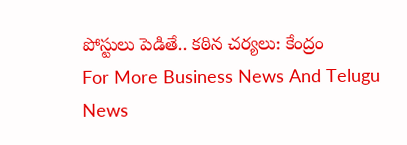పోస్టులు పెడితే.. కఠిన చర్యలు: కేంద్రం
For More Business News And Telugu News